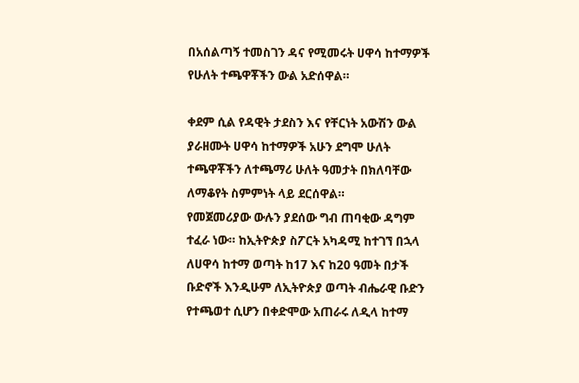በአሰልጣኝ ተመስገን ዳና የሚመሩት ሀዋሳ ከተማዎች የሁለት ተጫዋቾችን ውል አድሰዋል።

ቀደም ሲል የዳዊት ታደስን እና የቸርነት አውሽን ውል ያራዘሙት ሀዋሳ ከተማዎች አሁን ደግሞ ሁለት ተጫዋቾችን ለተጫማሪ ሁለት ዓመታት በክለባቸው ለማቆየት ስምምነት ላይ ደርሰዋል።
የመጀመሪያው ውሉን ያደሰው ግብ ጠባቂው ዳግም ተፈራ ነው። ከኢትዮጵያ ስፖርት አካዳሚ ከተገኘ በኋላ ለሀዋሳ ከተማ ወጣት ከ17 እና ከ20 ዓመት በታች ቡድኖች እንዲሁም ለኢትዮጵያ ወጣት ብሔራዊ ቡድን የተጫወተ ሲሆን በቀድሞው አጠራሩ ለዲላ ከተማ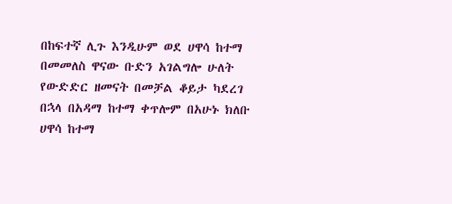በከፍተኛ ሊጉ እንዲሁም ወደ ሀዋሳ ከተማ በመመለስ ዋናው ቡድን አገልግሎ ሁለት የውድድር ዘመናት በመቻል ቆይታ ካደረገ በኋላ በአዳማ ከተማ ቀጥሎም በአሁኑ ክለቡ ሀዋሳ ከተማ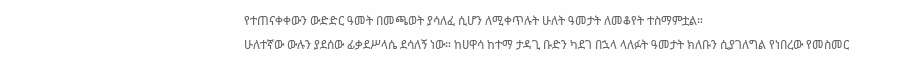የተጠናቀቀውን ውድድር ዓመት በመጫወት ያሳለፈ ሲሆን ለሚቀጥሉት ሁለት ዓመታት ለመቆየት ተስማምቷል።
ሁለተኛው ውሉን ያደሰው ፊቃደሥላሴ ደሳለኝ ነው። ከሀዋሳ ከተማ ታዳጊ ቡድን ካደገ በኋላ ላለፉት ዓመታት ክለቡን ሲያገለግል የነበረው የመስመር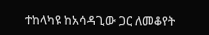ተከላካዩ ከአሳዳጊው ጋር ለመቆየት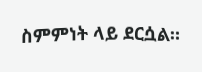ስምምነት ላይ ደርሷል።